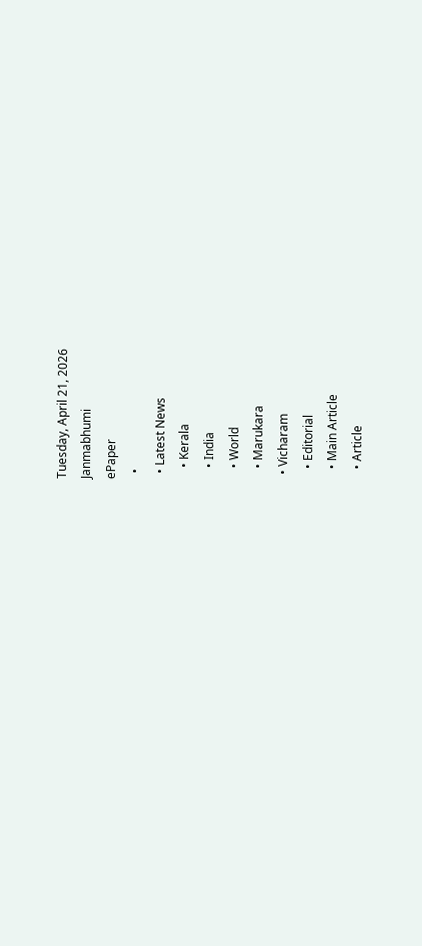Tuesday, April 21, 2026
Janmabhumi
ePaper
  •
  • Latest News
    • Kerala
    • India
    • World
    • Marukara
  • Vicharam
    • Editorial
    • Main Article
    • Article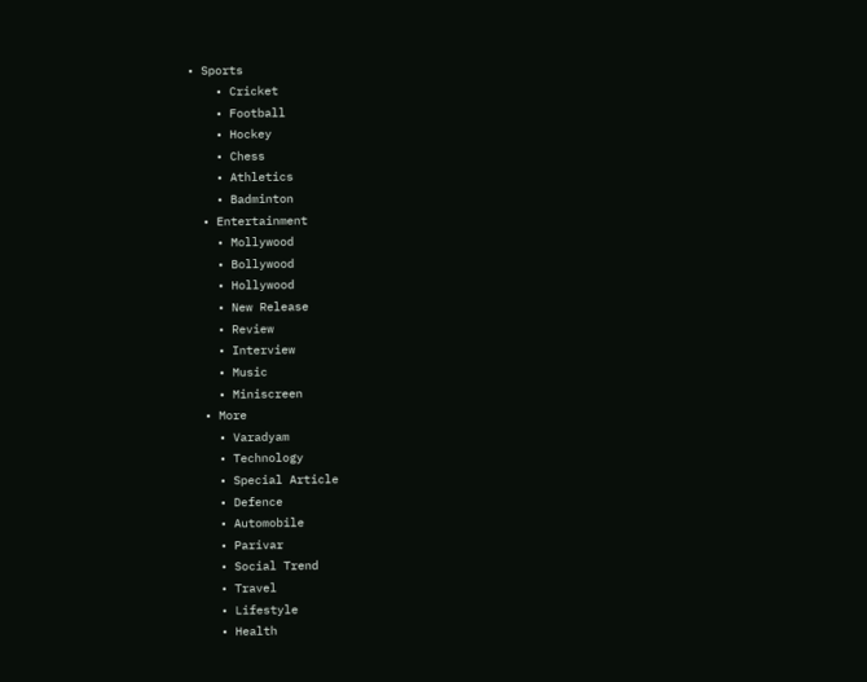• Sports
    • Cricket
    • Football
    • Hockey
    • Chess
    • Athletics
    • Badminton
  • Entertainment
    • Mollywood
    • Bollywood
    • Hollywood
    • New Release
    • Review
    • Interview
    • Music
    • Miniscreen
  • More
    • Varadyam
    • Technology
    • Special Article
    • Defence
    • Automobile
    • Parivar
    • Social Trend
    • Travel
    • Lifestyle
    • Health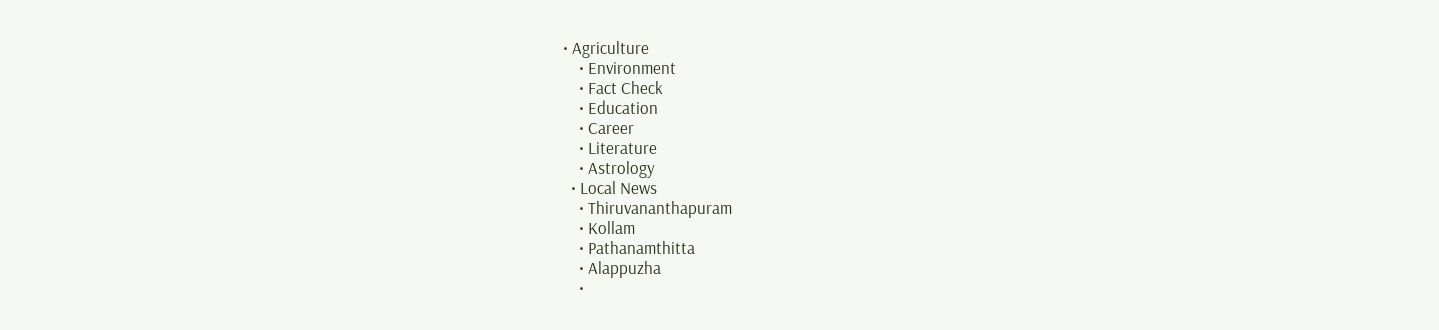• Agriculture
    • Environment
    • Fact Check
    • Education
    • Career
    • Literature
    • Astrology
  • Local News
    • Thiruvananthapuram
    • Kollam
    • Pathanamthitta
    • Alappuzha
    •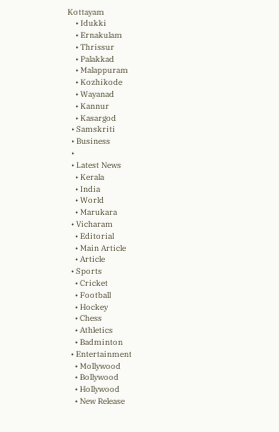Kottayam
    • Idukki
    • Ernakulam
    • Thrissur
    • Palakkad
    • Malappuram
    • Kozhikode
    • Wayanad
    • Kannur
    • Kasargod
  • Samskriti
  • Business
  •
  • Latest News
    • Kerala
    • India
    • World
    • Marukara
  • Vicharam
    • Editorial
    • Main Article
    • Article
  • Sports
    • Cricket
    • Football
    • Hockey
    • Chess
    • Athletics
    • Badminton
  • Entertainment
    • Mollywood
    • Bollywood
    • Hollywood
    • New Release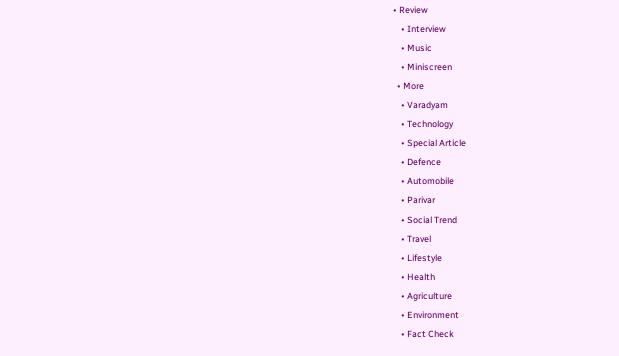• Review
    • Interview
    • Music
    • Miniscreen
  • More
    • Varadyam
    • Technology
    • Special Article
    • Defence
    • Automobile
    • Parivar
    • Social Trend
    • Travel
    • Lifestyle
    • Health
    • Agriculture
    • Environment
    • Fact Check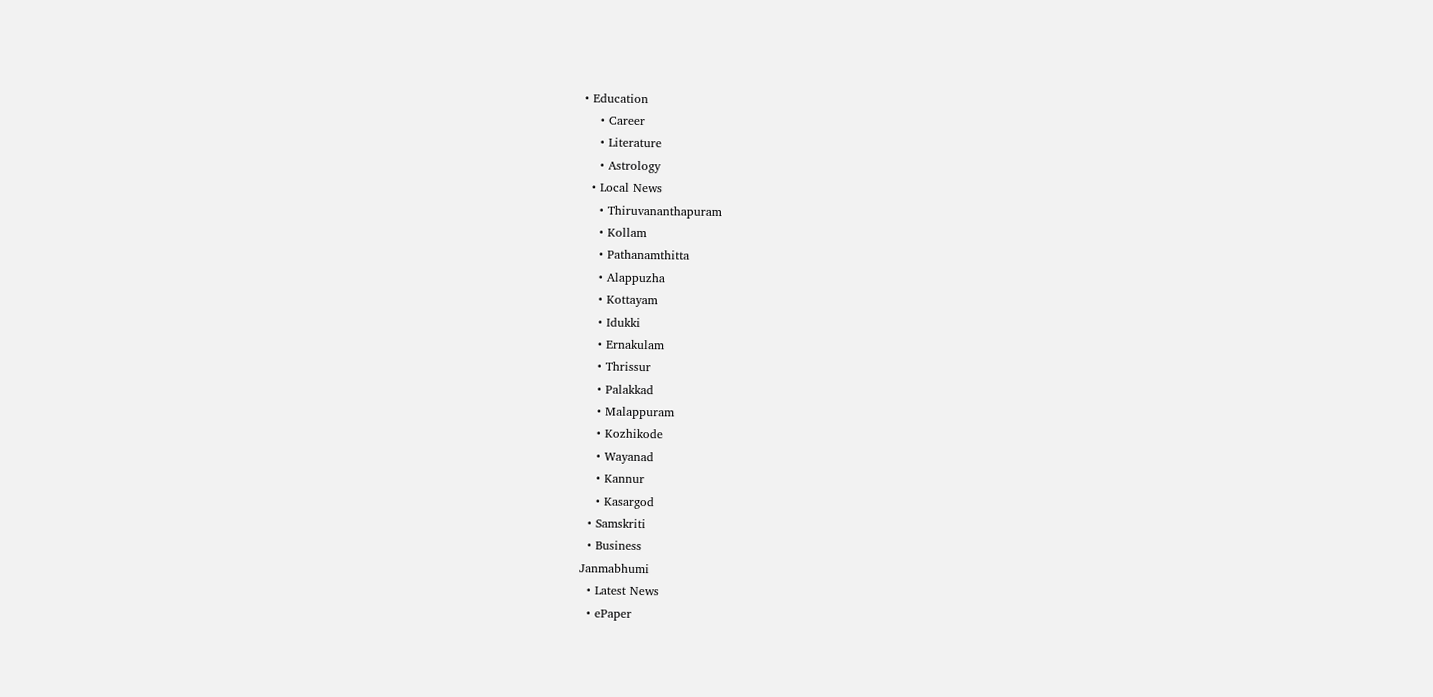• Education
    • Career
    • Literature
    • Astrology
  • Local News
    • Thiruvananthapuram
    • Kollam
    • Pathanamthitta
    • Alappuzha
    • Kottayam
    • Idukki
    • Ernakulam
    • Thrissur
    • Palakkad
    • Malappuram
    • Kozhikode
    • Wayanad
    • Kannur
    • Kasargod
  • Samskriti
  • Business
Janmabhumi
  • Latest News
  • ePaper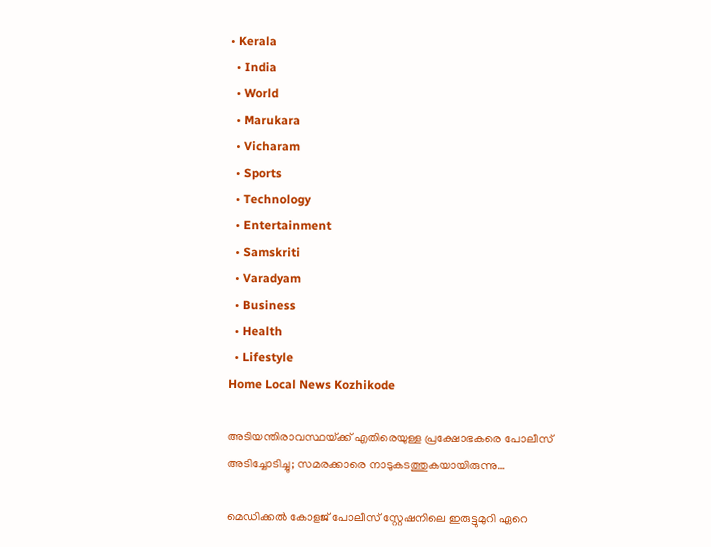• Kerala
  • India
  • World
  • Marukara
  • Vicharam
  • Sports
  • Technology
  • Entertainment
  • Samskriti
  • Varadyam
  • Business
  • Health
  • Lifestyle
Home Local News Kozhikode

അടിയന്തിരാവസ്ഥയ്‌ക്ക് എതിരെയുള്ള പ്രക്ഷോഭകരെ പോലീസ് അടിച്ചോടിച്ചു; സമരക്കാരെ നാടുകടത്തുകയായിരുന്നു…

മെഡിക്കല്‍ കോളജ് പോലീസ് സ്റ്റേഷനിലെ ഇരുട്ടുമുറി ഏറെ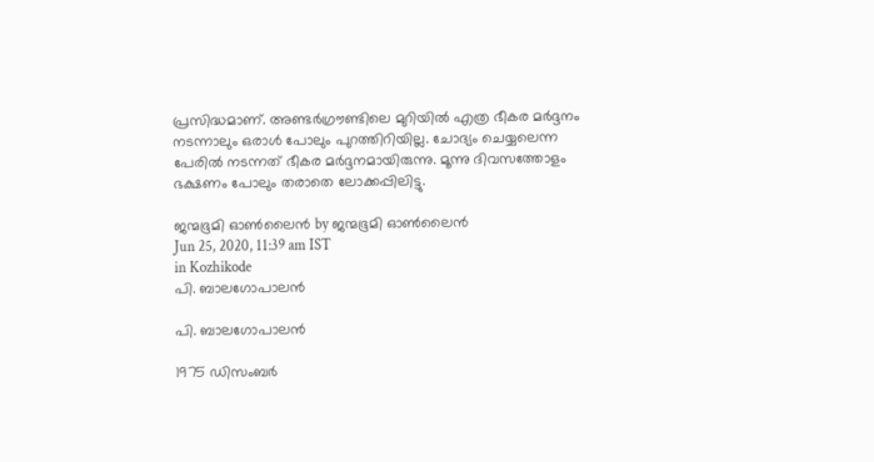പ്രസിദ്ധമാണ്. അണ്ടര്‍ഗ്രൗണ്ടിലെ മുറിയില്‍ എത്ര ഭീകര മര്‍ദ്ദനം നടന്നാലും ഒരാള്‍ പോലും പുറത്തിറിയില്ല. ചോദ്യം ചെയ്യലെന്ന പേരില്‍ നടന്നത് ഭീകര മര്‍ദ്ദനമായിരുന്നു. മൂന്നു ദിവസത്തോളം ഭക്ഷണം പോലും തരാതെ ലോക്കപ്പിലിട്ടു.

ജന്മഭൂമി ഓണ്‍ലൈന്‍ by ജന്മഭൂമി ഓണ്‍ലൈന്‍
Jun 25, 2020, 11:39 am IST
in Kozhikode
പി. ബാലഗോപാലന്‍

പി. ബാലഗോപാലന്‍

1975 ഡിസംബര്‍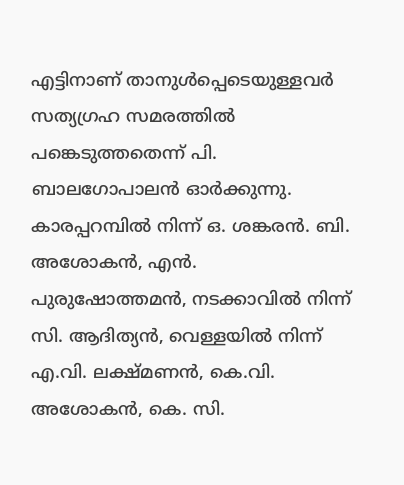എട്ടിനാണ് താനുള്‍പ്പെടെയുള്ളവര്‍ സത്യഗ്രഹ സമരത്തില്‍ പങ്കെടുത്തതെന്ന് പി. ബാലഗോപാലന്‍ ഓര്‍ക്കുന്നു. കാരപ്പറമ്പില്‍ നിന്ന് ഒ. ശങ്കരന്‍. ബി. അശോകന്‍, എന്‍. പുരുഷോത്തമന്‍, നടക്കാവില്‍ നിന്ന് സി. ആദിത്യന്‍, വെള്ളയില്‍ നിന്ന് എ.വി. ലക്ഷ്മണന്‍, കെ.വി. അശോകന്‍, കെ. സി.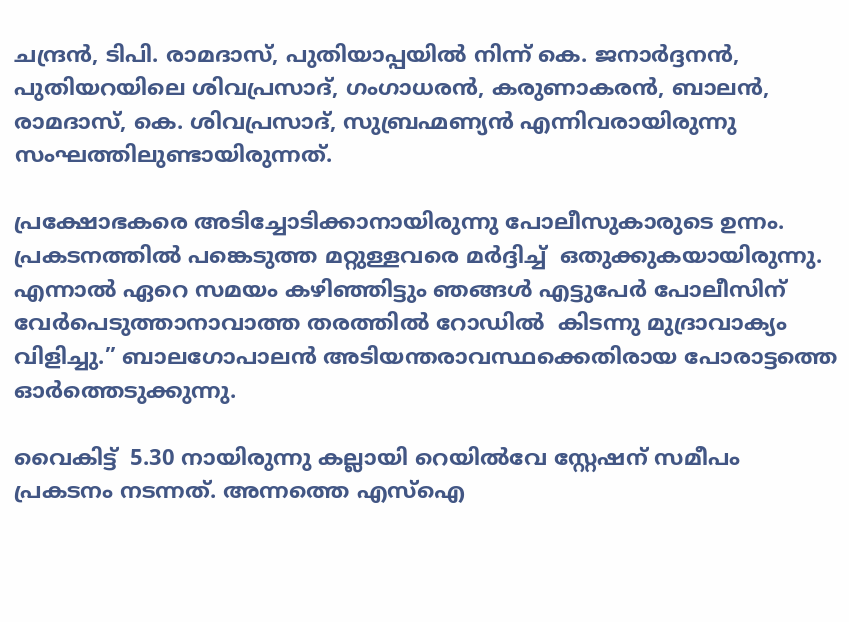ചന്ദ്രന്‍, ടിപി. രാമദാസ്, പുതിയാപ്പയില്‍ നിന്ന് കെ. ജനാര്‍ദ്ദനന്‍, പുതിയറയിലെ ശിവപ്രസാദ്, ഗംഗാധരന്‍, കരുണാകരന്‍, ബാലന്‍, രാമദാസ്, കെ. ശിവപ്രസാദ്, സുബ്രഹ്മണ്യന്‍ എന്നിവരായിരുന്നു സംഘത്തിലുണ്ടായിരുന്നത്.

പ്രക്ഷോഭകരെ അടിച്ചോടിക്കാനായിരുന്നു പോലീസുകാരുടെ ഉന്നം. പ്രകടനത്തില്‍ പങ്കെടുത്ത മറ്റുള്ളവരെ മര്‍ദ്ദിച്ച്  ഒതുക്കുകയായിരുന്നു.  എന്നാല്‍ ഏറെ സമയം കഴിഞ്ഞിട്ടും ഞങ്ങള്‍ എട്ടുപേര്‍ പോലീസിന് വേര്‍പെടുത്താനാവാത്ത തരത്തില്‍ റോഡില്‍  കിടന്നു മുദ്രാവാക്യം വിളിച്ചു.” ബാലഗോപാലന്‍ അടിയന്തരാവസ്ഥക്കെതിരായ പോരാട്ടത്തെ ഓര്‍ത്തെടുക്കുന്നു.

വൈകിട്ട്  5.30 നായിരുന്നു കല്ലായി റെയില്‍വേ സ്റ്റേഷന് സമീപം പ്രകടനം നടന്നത്. അന്നത്തെ എസ്‌ഐ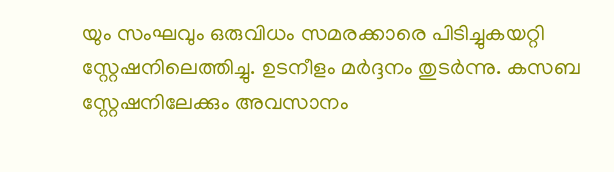യും സംഘവും ഒരുവിധം സമരക്കാരെ പിടിച്ചുകയറ്റി സ്റ്റേഷനിലെത്തിച്ചു. ഉടനീളം മര്‍ദ്ദനം തുടര്‍ന്നു. കസബ സ്റ്റേഷനിലേക്കും അവസാനം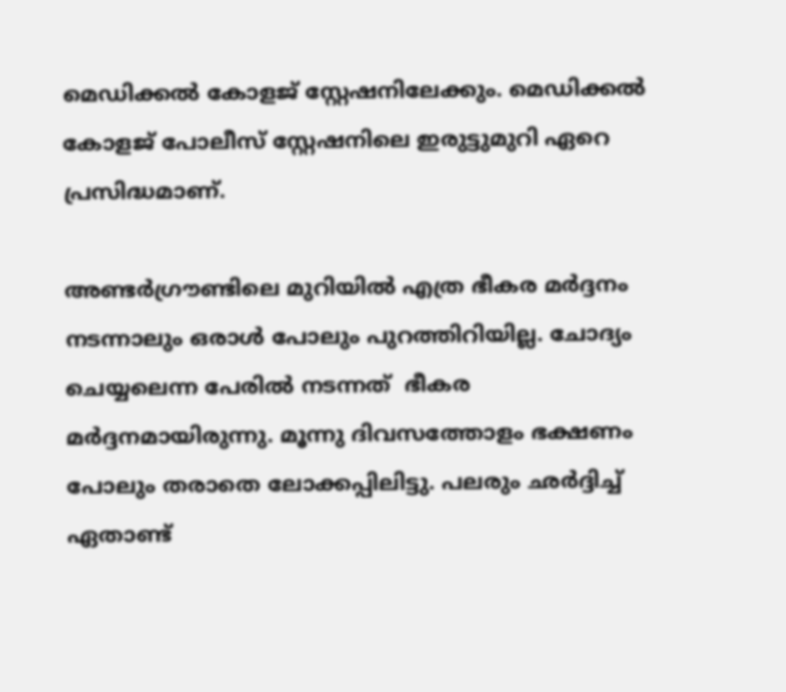മെഡിക്കല്‍ കോളജ് സ്റ്റേഷനിലേക്കും. മെഡിക്കല്‍ കോളജ് പോലീസ് സ്റ്റേഷനിലെ ഇരുട്ടുമുറി ഏറെ പ്രസിദ്ധമാണ്.

അണ്ടര്‍ഗ്രൗണ്ടിലെ മുറിയില്‍ എത്ര ഭീകര മര്‍ദ്ദനം നടന്നാലും ഒരാള്‍ പോലും പുറത്തിറിയില്ല. ചോദ്യം ചെയ്യലെന്ന പേരില്‍ നടന്നത്  ഭീകര മര്‍ദ്ദനമായിരുന്നു. മൂന്നു ദിവസത്തോളം ഭക്ഷണം പോലും തരാതെ ലോക്കപ്പിലിട്ടു. പലരും ഛര്‍ദ്ദിച്ച്  ഏതാണ്ട്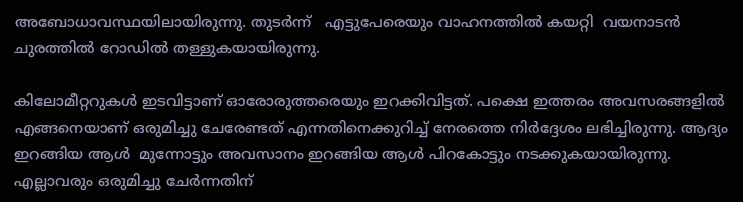അബോധാവസ്ഥയിലായിരുന്നു. തുടര്‍ന്ന്   എട്ടുപേരെയും വാഹനത്തില്‍ കയറ്റി  വയനാടന്‍ ചുരത്തില്‍ റോഡില്‍ തള്ളുകയായിരുന്നു.

കിലോമീറ്ററുകള്‍ ഇടവിട്ടാണ് ഓരോരുത്തരെയും ഇറക്കിവിട്ടത്. പക്ഷെ ഇത്തരം അവസരങ്ങളില്‍ എങ്ങനെയാണ് ഒരുമിച്ചു ചേരേണ്ടത് എന്നതിനെക്കുറിച്ച് നേരത്തെ നിര്‍ദ്ദേശം ലഭിച്ചിരുന്നു. ആദ്യം ഇറങ്ങിയ ആള്‍  മുന്നോട്ടും അവസാനം ഇറങ്ങിയ ആള്‍ പിറകോട്ടും നടക്കുകയായിരുന്നു. എല്ലാവരും ഒരുമിച്ചു ചേര്‍ന്നതിന്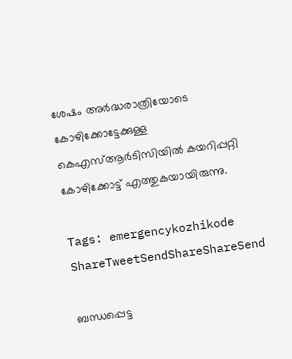ശേഷം അര്‍ദ്ധരാത്രിയോടെ കോഴിക്കോട്ടേക്കുള്ള കെഎസ്ആര്‍ടിസിയില്‍ കയറിപ്പറ്റി കോഴിക്കോട്ട് എത്തുകയായിരുന്നു.

Tags: emergencykozhikode
ShareTweetSendShareShareSend

ബന്ധപ്പെട്ട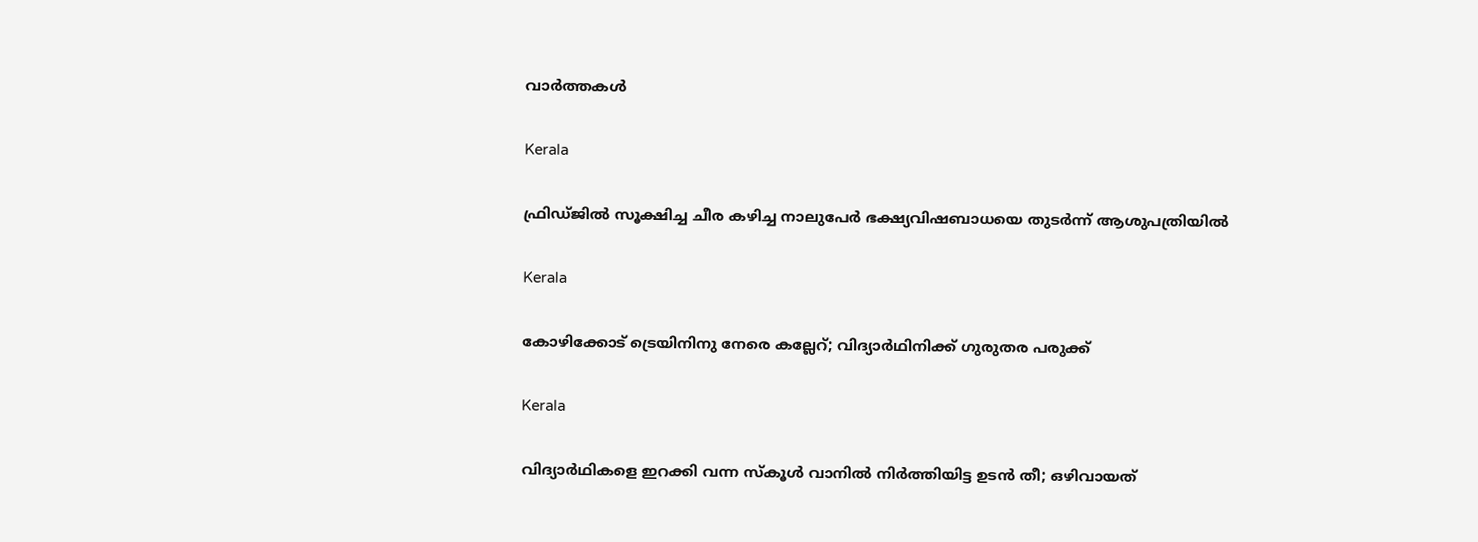വാര്‍ത്തകള്‍

Kerala

ഫ്രിഡ്ജിൽ സൂക്ഷിച്ച ചീര കഴിച്ച നാലുപേർ ഭക്ഷ്യവിഷബാധയെ തുടർന്ന് ആശുപത്രിയിൽ

Kerala

കോഴിക്കോട് ട്രെയിനിനു നേരെ കല്ലേറ്; വിദ്യാര്‍ഥിനിക്ക് ഗുരുതര പരുക്ക്

Kerala

വിദ്യാര്‍ഥികളെ ഇറക്കി വന്ന സ്‌കൂള്‍ വാനില്‍ നിര്‍ത്തിയിട്ട ഉടന്‍ തീ; ഒഴിവായത്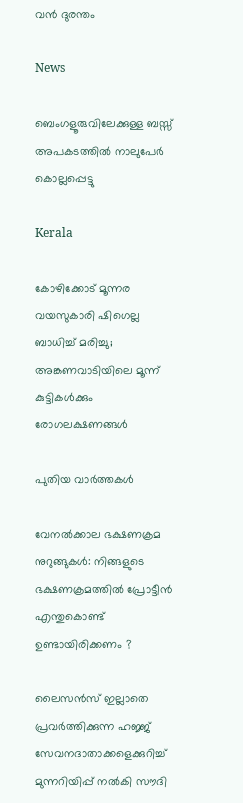വൻ ദുരന്തം

News

ബെംഗളൂരുവിലേക്കുള്ള ബസ്സ് അപകടത്തിൽ നാലുപേർ കൊല്ലപ്പെട്ടു

Kerala

കോഴിക്കോട് മൂന്നര വയസുകാരി ഷിഗെല്ല ബാധിച്ച് മരിച്ചു; അങ്കണവാടിയിലെ മൂന്ന് കുട്ടികൾക്കും രോഗലക്ഷണങ്ങൾ

പുതിയ വാര്‍ത്തകള്‍

വേനൽക്കാല ഭക്ഷണക്രമ നുറുങ്ങുകൾ: നിങ്ങളുടെ ഭക്ഷണക്രമത്തിൽ പ്രോട്ടീൻ എന്തുകൊണ്ട് ഉണ്ടായിരിക്കണം ?

ലൈസൻസ് ഇല്ലാതെ പ്രവർത്തിക്കുന്ന ഹജ്ജ് സേവനദാതാക്കളെക്കുറിച്ച് മുന്നറിയിപ്പ് നൽകി സൗദി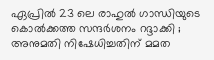ഏപ്രിൽ 23 ലെ രാഹുൽ ഗാന്ധിയുടെ കൊൽക്കത്ത സന്ദർശനം റദ്ദാക്കി ; അനുമതി നിഷേധിച്ചതിന് മമത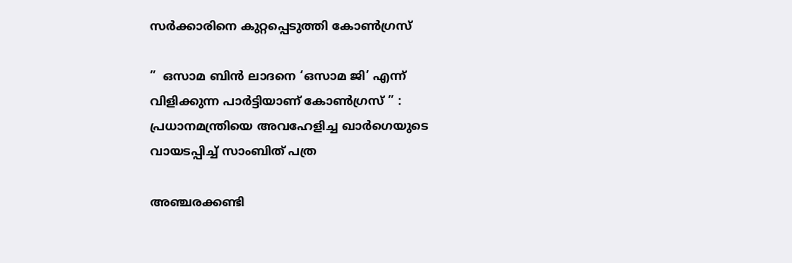സർക്കാരിനെ കുറ്റപ്പെടുത്തി കോൺഗ്രസ്

”  ഒസാമ ബിൻ ലാദനെ ‘ഒസാമ ജി’ എന്ന് വിളിക്കുന്ന പാർട്ടിയാണ് കോൺഗ്രസ് ” : പ്രധാനമന്ത്രിയെ അവഹേളിച്ച ഖാർഗെയുടെ വായടപ്പിച്ച് സാംബിത് പത്ര

അഞ്ചരക്കണ്ടി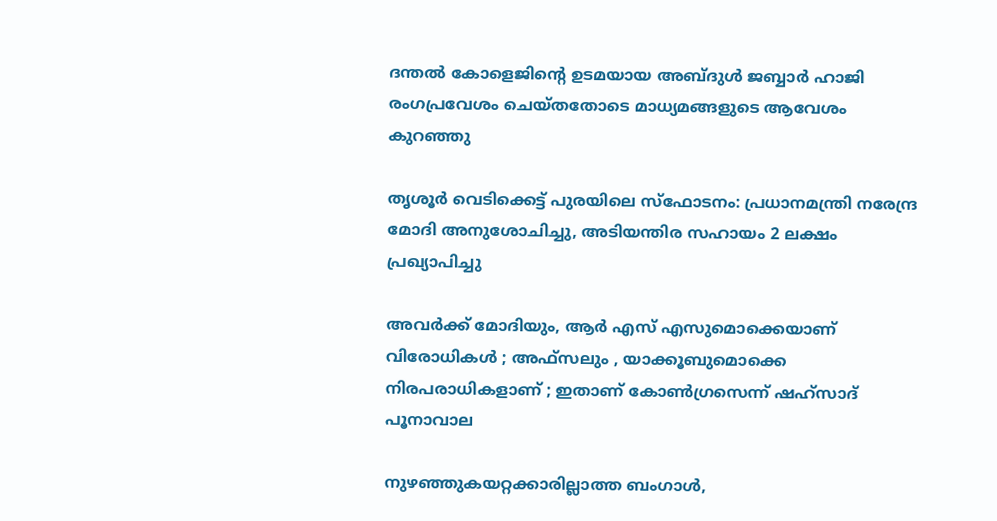ദന്തല്‍ കോളെജിന്റെ ഉടമയായ അബ്ദുള്‍ ജബ്ബാര്‍ ഹാജി രംഗപ്രവേശം ചെയ്തതോടെ മാധ്യമങ്ങളുടെ ആവേശം കുറഞ്ഞു

തൃശൂർ വെടിക്കെട്ട് പുരയിലെ സ്‌ഫോടനം: പ്രധാനമന്ത്രി നരേന്ദ്ര മോദി അനുശോചിച്ചു, അടിയന്തിര സഹായം 2 ലക്ഷം പ്രഖ്യാപിച്ചു

അവർക്ക് മോദിയും, ആർ എസ് എസുമൊക്കെയാണ് വിരോധികൾ ; അഫ്‌സലും , യാക്കൂബുമൊക്കെ നിരപരാധികളാണ് ; ഇതാണ് കോൺഗ്രസെന്ന് ഷഹ്സാദ് പൂനാവാല

നുഴഞ്ഞുകയറ്റക്കാരില്ലാത്ത ബംഗാൾ,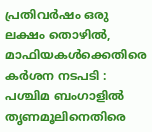പ്രതിവർഷം ഒരു ലക്ഷം തൊഴിൽ, മാഫിയകൾക്കെതിരെ കർശന നടപടി : പശ്ചിമ ബംഗാളിൽ തൃണമൂലിനെതിരെ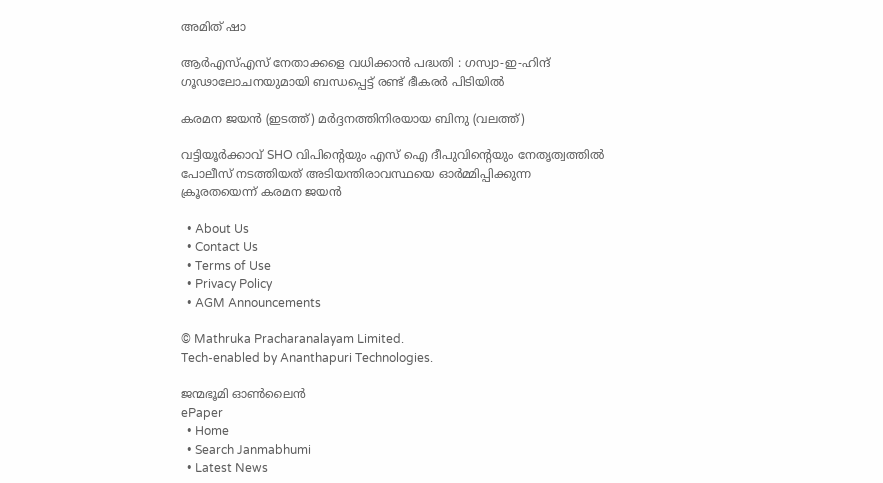അമിത് ഷാ

ആർ‌എസ്‌എസ് നേതാക്കളെ വധിക്കാൻ പദ്ധതി : ഗസ്വാ-ഇ-ഹിന്ദ് ഗൂഢാലോചനയുമായി ബന്ധപ്പെട്ട് രണ്ട് ഭീകരർ പിടിയിൽ

കരമന ജയന്‍ (ഇടത്ത്) മര്‍ദ്ദനത്തിനിരയായ ബിനു (വലത്ത്)

വട്ടിയൂർക്കാവ് SHO വിപിന്റെയും എസ് ഐ ദീപുവിന്റെയും നേതൃത്വത്തിൽ പോലീസ് നടത്തിയത് അടിയന്തിരാവസ്ഥയെ ഓർമ്മിപ്പിക്കുന്ന ക്രൂരതയെന്ന് കരമന ജയന്‍

  • About Us
  • Contact Us
  • Terms of Use
  • Privacy Policy
  • AGM Announcements

© Mathruka Pracharanalayam Limited.
Tech-enabled by Ananthapuri Technologies.

ജന്മഭൂമി ഓണ്‍ലൈന്‍
ePaper
  • Home
  • Search Janmabhumi
  • Latest News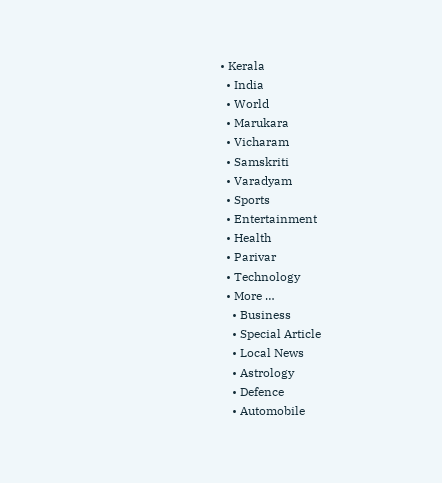• Kerala
  • India
  • World
  • Marukara
  • Vicharam
  • Samskriti
  • Varadyam
  • Sports
  • Entertainment
  • Health
  • Parivar
  • Technology
  • More …
    • Business
    • Special Article
    • Local News
    • Astrology
    • Defence
    • Automobile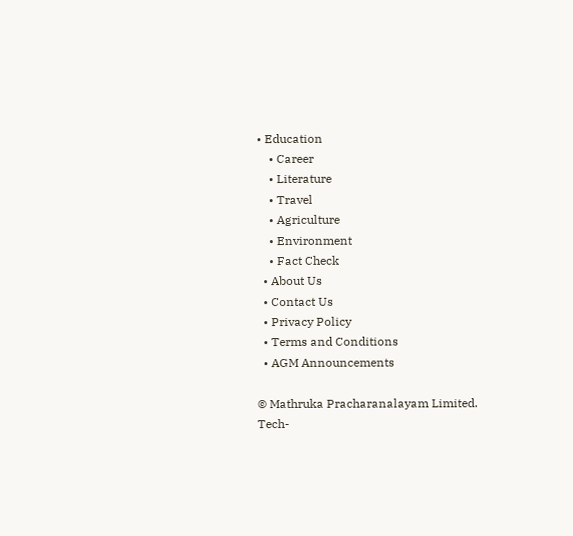• Education
    • Career
    • Literature
    • Travel
    • Agriculture
    • Environment
    • Fact Check
  • About Us
  • Contact Us
  • Privacy Policy
  • Terms and Conditions
  • AGM Announcements

© Mathruka Pracharanalayam Limited.
Tech-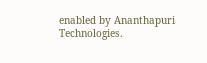enabled by Ananthapuri Technologies.